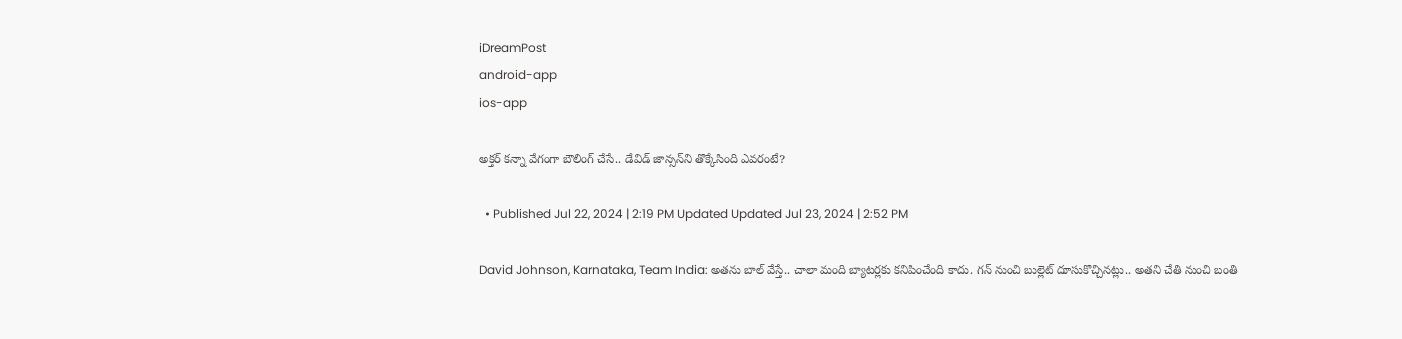iDreamPost
android-app
ios-app

అక్తర్ కన్నా వేగంగా బౌలింగ్ చేసే.. డేవిడ్ జాన్సన్‌ని తొక్కేసింది ఎవరంటే?

  • Published Jul 22, 2024 | 2:19 PM Updated Updated Jul 23, 2024 | 2:52 PM

David Johnson, Karnataka, Team India: అతను బాల్‌ వేస్తే.. చాలా మంది బ్యాటర్లకు కనిపించేంది కాదు. గన్‌ నుంచి బుల్లెట్‌ దూసుకొచ్చినట్లు.. అతని చేతి నుంచి బంతి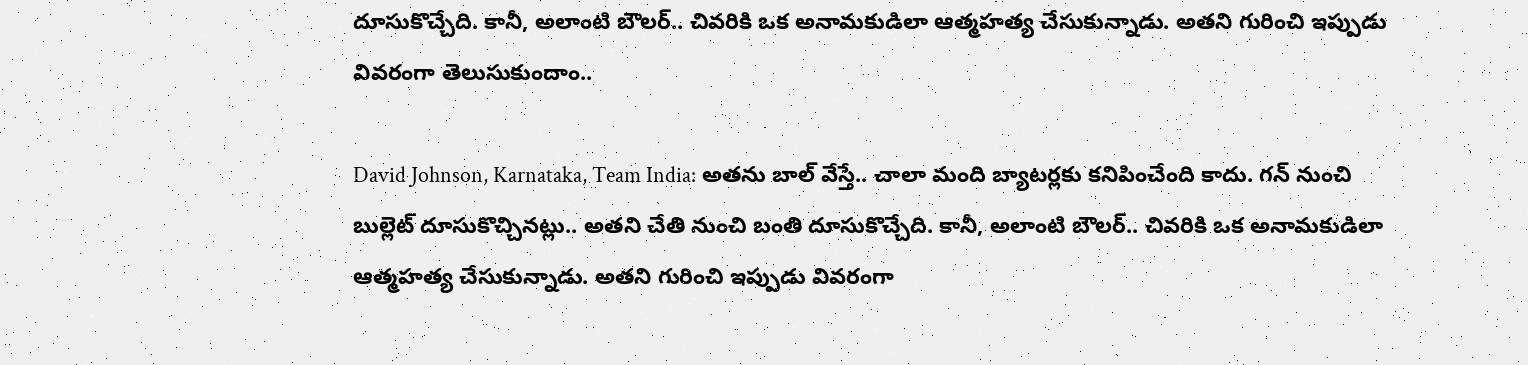దూసుకొచ్చేది. కానీ, అలాంటి బౌలర్.. చివరికి ఒక అనామకుడిలా ఆత్మహత్య చేసుకున్నాడు. అతని గురించి ఇప్పుడు వివరంగా తెలుసుకుందాం..

David Johnson, Karnataka, Team India: అతను బాల్‌ వేస్తే.. చాలా మంది బ్యాటర్లకు కనిపించేంది కాదు. గన్‌ నుంచి బుల్లెట్‌ దూసుకొచ్చినట్లు.. అతని చేతి నుంచి బంతి దూసుకొచ్చేది. కానీ, అలాంటి బౌలర్.. చివరికి ఒక అనామకుడిలా ఆత్మహత్య చేసుకున్నాడు. అతని గురించి ఇప్పుడు వివరంగా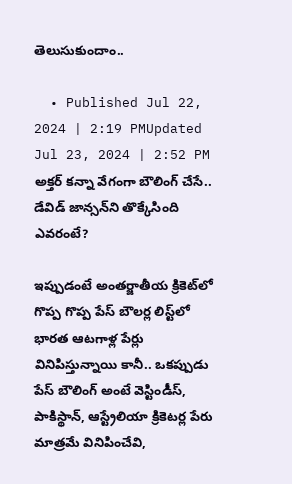తెలుసుకుందాం..

  • Published Jul 22, 2024 | 2:19 PMUpdated Jul 23, 2024 | 2:52 PM
అక్తర్ కన్నా వేగంగా బౌలింగ్ చేసే.. డేవిడ్ జాన్సన్‌ని తొక్కేసింది ఎవరంటే?

ఇప్పుడంటే అంతర్జాతీయ క్రికెట్‌లో గొప్ప గొప్ప పేస్‌ బౌలర్ల లిస్ట్‌లో భారత ఆటగాళ్ల పేర్లు వినిపిస్తున్నాయి కానీ.. ఒకప్పుడు పేస్‌ బౌలింగ్‌ అంటే వెస్టిండీస్‌, పాకిస్థాన్‌, ఆస్ట్రేలియా క్రికెటర్ల పేరు మాత్రమే వినిపించేవి,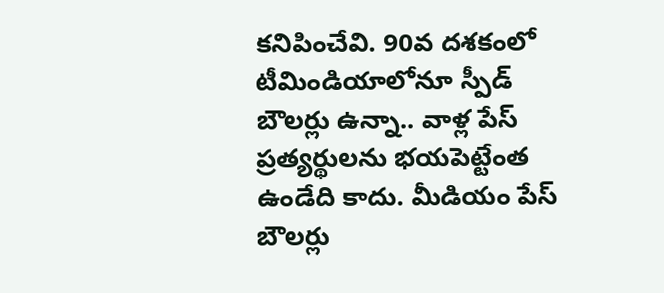కనిపించేవి. 90వ దశకంలో టీమిండియాలోనూ స్పీడ్‌ బౌలర్లు ఉన్నా.. వాళ్ల పేస్‌ ప్రత్యర్థులను భయపెట్టేంత ఉండేది కాదు. మీడియం పేస్‌ బౌలర్లు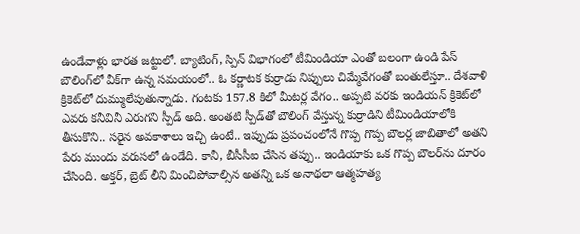ఉండేవాళ్లు భారత జట్టులో. బ్యాటింగ్‌, స్పిన్‌ విభాగంలో టీమిండియా ఎంతో బలంగా ఉండి పేస్‌ బౌలింగ్‌లో వీక్‌గా ఉన్న సమయంలో.. ఓ కర్ణాటక కుర్రాడు నిప్పులు చిమ్మేవేగంతో బంతులేస్తూ.. దేశవాళి క్రికెట్‌లో దుమ్ములేపుతున్నాడు. గంటకు 157.8 కిలో మీటర్ల వేగం.. అప్పటి వరకు ఇండియన్‌ క్రికెట్‌లో ఎవరు కనీవినీ ఎరుగని స్పీడ్‌ అది. అంతటి స్పీడ్‌తో బౌలింగ్‌ వేస్తున్న కుర్రాడిని టీమిండియాలోకి తీసుకొని.. సరైన అవకాశాలు ఇచ్చి ఉంటే.. ఇప్పుడు ప్రపంచంలోనే గొప్ప గొప్ప బౌలర్ల జాబితాలో అతని పేరు ముందు వరుసలో ఉండేది. కానీ, బీసీసీఐ చేసిన తప్పు.. ఇండియాకు ఒక గొప్ప బౌలర్‌ను దూరం చేసింది. అక్తర్‌, బ్రెట్‌ లీని మించిపోవాల్సిన అతన్ని ఒక అనాథలా ఆత్మహత్య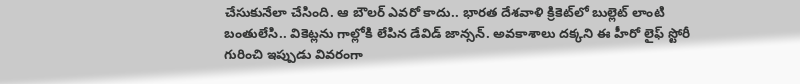చేసుకునేలా చేసింది. ఆ బౌలర్‌ ఎవరో కాదు.. భారత దేశవాళి క్రికెట్‌లో బుల్లెట్‌ లాంటి బంతులేసి.. వికెట్లను గాల్లోకి లేపిన డేవిడ్‌ జాన్సన్‌. అవకాశాలు దక్కని ఈ హీరో లైఫ్‌ స్టోరీ గురించి ఇప్పుడు వివరంగా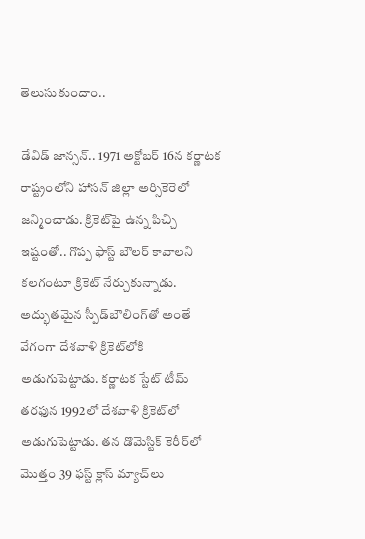తెలుసుకుందాం..

డేవిడ్ జాన్సన్.. 1971 అక్టోబర్ 16న కర్ణాటక రాష్ట్రంలోని హాసన్ జిల్లా అర్సికెరెలో జన్మించాడు. క్రికెట్‌పై ఉన్న పిచ్చి ఇష్టంతో.. గొప్ప ఫాస్ట్‌ బౌలర్‌ కావాలని కలగంటూ క్రికెట్‌ నేర్చుకున్నాడు. అద్భుతమైన స్పీడ్‌బౌలింగ్‌తో అంతే వేగంగా దేశవాళి క్రికెట్‌లోకి అడుగుపెట్టాడు. కర్ణాటక స్టేట్‌ టీమ్‌ తరఫున 1992లో దేశవాళి క్రికెట్‌లో అడుగుపెట్టాడు. తన డొమెస్టిక్‌ కెరీర్‌లో మొత్తం 39 ఫస్ట్‌ క్లాస్‌ మ్యాచ్‌లు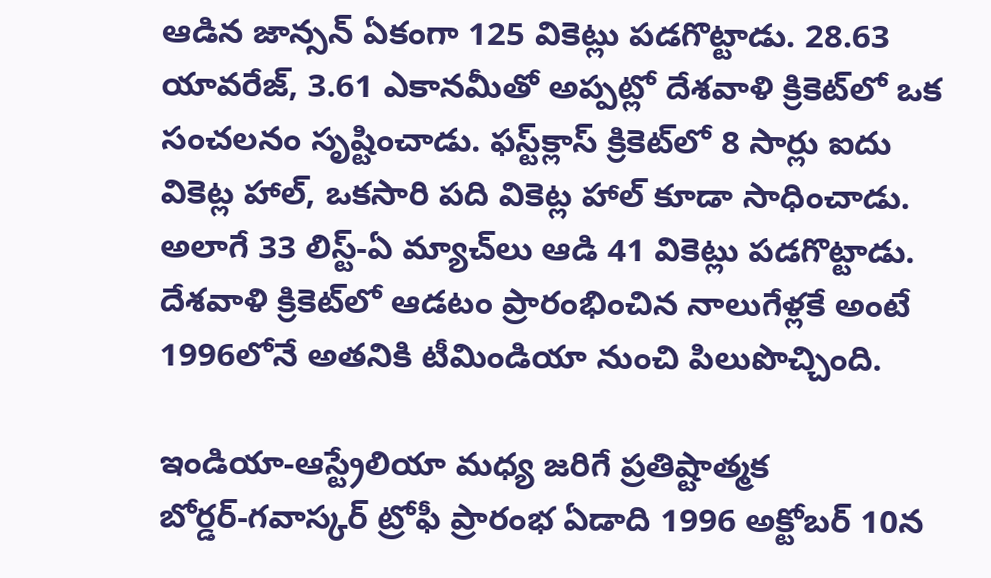ఆడిన జాన్సన్‌ ఏకంగా 125 వికెట్లు పడగొట్టాడు. 28.63 యావరేజ్‌, 3.61 ఎకానమీతో అప్పట్లో దేశవాళి క్రికెట్‌లో ఒక సంచలనం సృష్టించాడు. ఫస్ట్‌క్లాస్‌ క్రికెట్‌లో 8 సార్లు ఐదు వికెట్ల హాల్‌, ఒకసారి పది వికెట్ల హాల్‌ కూడా సాధించాడు. అలాగే 33 లిస్ట్‌-ఏ మ్యాచ్‌లు ఆడి 41 వికెట్లు పడగొట్టాడు. దేశవాళి క్రికెట్‌లో ఆడటం ప్రారంభించిన నాలుగేళ్లకే అంటే 1996లోనే అతనికి టీమిండియా నుంచి పిలుపొచ్చింది.

ఇండియా-ఆస్ట్రేలియా మధ్య జరిగే ప్రతిష్టాత్మక బోర్డర్‌-గవాస్కర్‌ ట్రోఫీ ప్రారంభ ఏడాది 1996 అక్టోబర్‌ 10న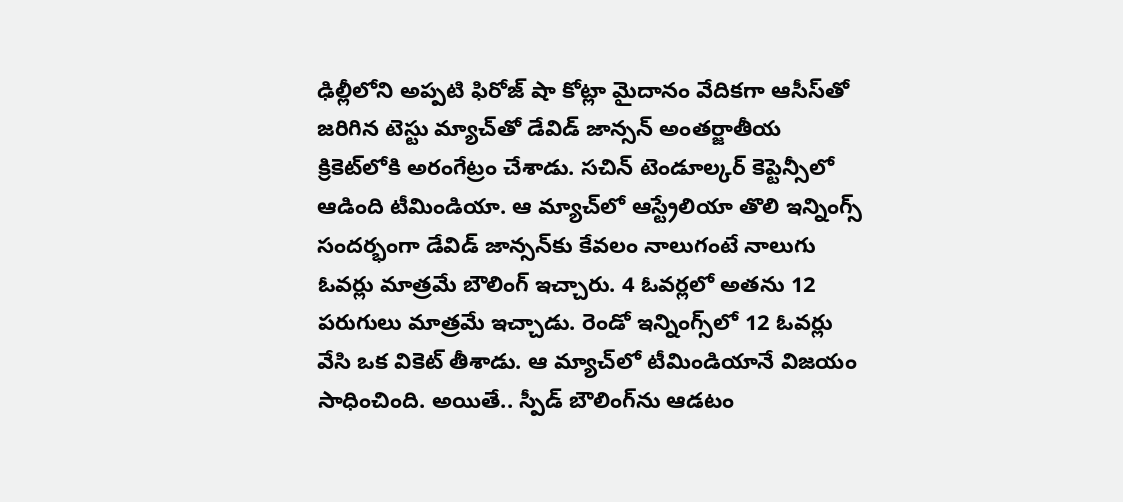ఢిల్లీలోని అప్పటి ఫిరోజ్‌ షా కోట్లా మైదానం వేదికగా ఆసీస్‌తో జరిగిన టెస్టు మ్యాచ్‌తో డేవిడ్‌ జాన్సన్‌ అంతర్జాతీయ క్రికెట్‌లోకి అరంగేట్రం చేశాడు. సచిన్‌ టెండూల్కర్‌ కెప్టెన్సీలో ఆడింది టీమిండియా. ఆ మ్యాచ్‌లో ఆస్ట్రేలియా తొలి ఇన్నింగ్స్‌ సందర్భంగా డేవిడ్‌ జాన్సన్‌కు కేవలం నాలుగంటే నాలుగు ఓవర్లు మాత్రమే బౌలింగ్‌ ఇచ్చారు. 4 ఓవర్లలో అతను 12 పరుగులు మాత్రమే ఇచ్చాడు. రెండో ఇన్నింగ్స్‌లో 12 ఓవర్లు వేసి ఒక వికెట్‌ తీశాడు. ఆ మ్యాచ్‌లో టీమిండియానే విజయం సాధించింది. అయితే.. స్పీడ్‌ బౌలింగ్‌ను ఆడటం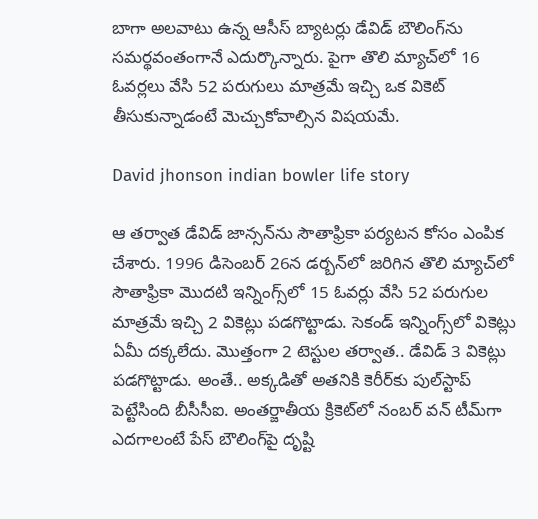బాగా అలవాటు ఉన్న ఆసీస్‌ బ్యాటర్లు డేవిడ్‌ బౌలింగ్‌ను సమర్థవంతంగానే ఎదుర్కొన్నారు. పైగా తొలి మ్యాచ్‌లో 16 ఓవర్లలు వేసి 52 పరుగులు మాత్రమే ఇచ్చి ఒక వికెట్‌ తీసుకున్నాడంటే మెచ్చుకోవాల్సిన విషయమే.

David jhonson indian bowler life story

ఆ తర్వాత డేవిడ్‌ జాన్సన్‌ను సౌతాఫ్రికా పర్యటన కోసం ఎంపిక చేశారు. 1996 డిసెంబర్‌ 26న డర్బన్‌లో జరిగిన తొలి మ్యాచ్‌లో సౌతాఫ్రికా మొదటి ఇన్నింగ్స్‌లో 15 ఓవర్లు వేసి 52 పరుగుల మాత్రమే ఇచ్చి 2 వికెట్లు పడగొట్టాడు. సెకండ్‌ ఇన్నింగ్స్‌లో వికెట్లు ఏమీ దక్కలేదు. మొత్తంగా 2 టెస్టుల తర్వాత.. డేవిడ్‌ 3 వికెట్లు పడగొట్టాడు. అంతే.. అక్కడితో అతనికి కెరీర్‌కు పుల్‌స్టాప్‌ పెట్టేసింది బీసీసీఐ. అంతర్జాతీయ క్రికెట్‌లో నంబర్‌ వన్‌ టీమ్‌గా ఎదగాలంటే పేస్‌ బౌలింగ్‌పై దృష్టి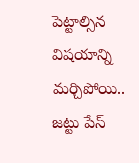పెట్టాల్సిన విషయాన్ని మర్చిపోయి.. జట్టు పేస్‌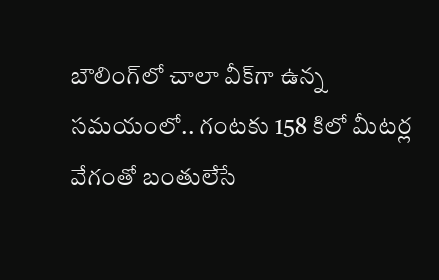బౌలింగ్‌లో చాలా వీక్‌గా ఉన్న సమయంలో.. గంటకు 158 కిలో మీటర్ల వేగంతో బంతులేసే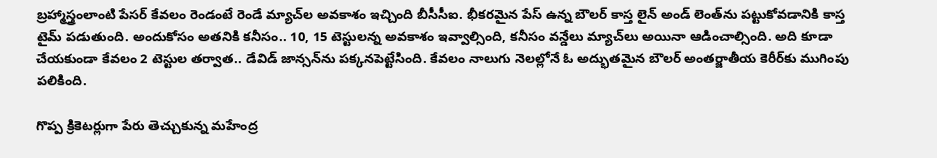బ్రహ్మాస్త్రంలాంటి పేసర్‌ కేవలం రెండంటే రెండే మ్యాచ్‌ల అవకాశం ఇచ్చింది బీసీసీఐ. భీకరమైన పేస్‌ ఉన్న బౌలర్‌ కాస్త లైన్‌ అండ్‌ లెంత్‌ను పట్టుకోవడానికి కాస్త టైమ్‌ పడుతుంది. అందుకోసం అతనికి కనీసం.. 10, 15 టెస్టులన్న అవకాశం ఇవ్వాల్సింది, కనీసం వన్డేలు మ్యాచ్‌లు అయినా ఆడించాల్సింది. అది కూడా చేయకుండా కేవలం 2 టెస్టుల తర్వాత.. డేవిడ్‌ జాన్సన్‌ను పక్కనపెట్టేసింది. కేవలం నాలుగు నెలల్లోనే ఓ అద్భుతమైన బౌలర్‌ అంతర్జాతీయ కెరీర్‌కు ముగింపు పలికింది.

గొప్ప క్రికెటర్లుగా పేరు తెచ్చుకున్న మహేంద్ర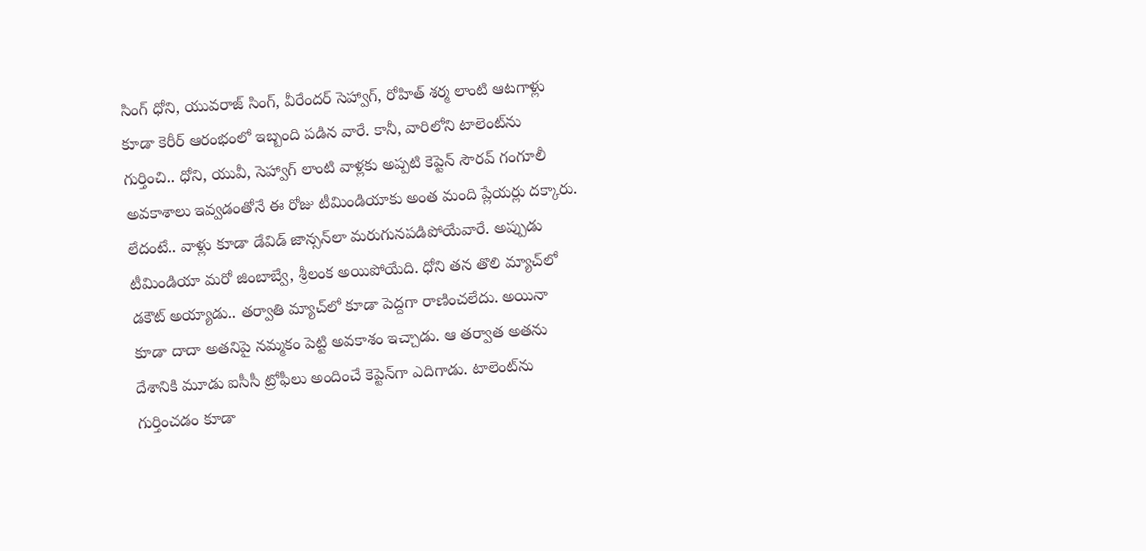సింగ్‌ ధోని, యువరాజ్‌ సింగ్‌, వీరేందర్‌ సెహ్వాగ్‌, రోహిత్‌ శర్మ లాంటి ఆటగాళ్లు కూడా కెరీర్‌ ఆరంభంలో ఇబ్బంది పడిన వారే. కానీ, వారిలోని టాలెంట్‌ను గుర్తించి.. ధోని, యువీ, సెహ్వాగ్‌ లాంటి వాళ్లకు అప్పటి కెప్టెన్‌ సౌరవ్‌ గంగూలీ అవకాశాలు ఇవ్వడంతోనే ఈ రోజు టీమిండియాకు అంత మంది ప్లేయర్లు దక్కారు. లేదంటే.. వాళ్లు కూడా డేవిడ్‌ జాన్సన్‌లా మరుగునపడిపోయేవారే. అప్పుడు టీమిండియా మరో జింబాబ్వే, శ్రీలంక అయిపోయేది. ధోని తన తొలి మ్యాచ్‌లో డకౌట్‌ అయ్యాడు.. తర్వాతి మ్యాచ్‌లో కూడా పెద్దగా రాణించలేదు. అయినా కూడా దాదా అతనిపై నమ్మకం పెట్టి అవకాశం ఇచ్చాడు. ఆ తర్వాత అతను దేశానికి మూడు ఐసీసీ ట్రోఫీలు అందించే కెప్టెన్‌గా ఎదిగాడు. టాలెంట్‌ను గుర్తించడం కూడా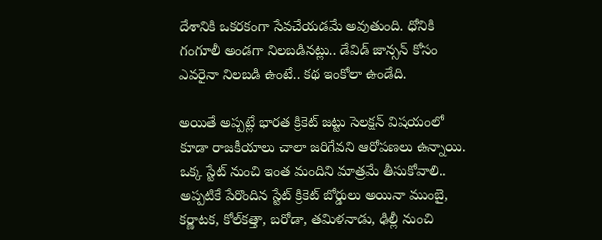దేశానికి ఒకరకంగా సేవచేయడమే అవుతుంది. ధోనికి గంగూలీ అండగా నిలబడినట్లు.. డేవిడ్‌ జాన్సన్‌ కోసం ఎవరైనా నిలబడి ఉంటే.. కథ ఇంకోలా ఉండేది.

అయితే అప్పట్లే భారత క్రికెట్‌ జట్టు సెలక్షన్‌ విషయంలో కూడా రాజకీయాలు చాలా జరిగేవని ఆరోపణలు ఉన్నాయి. ఒక్క స్టేట్‌ నుంచి ఇంత మందిని మాత్రమే తీసుకోవాలి.. అప్పటికే పేరొందిన స్టేట్‌ క్రికెట్‌ బోర్డులు అయినా ముంబై, కర్ణాటక, కోల్‌కత్తా, బరోడా, తమిళనాడు, ఢిల్లీ నుంచి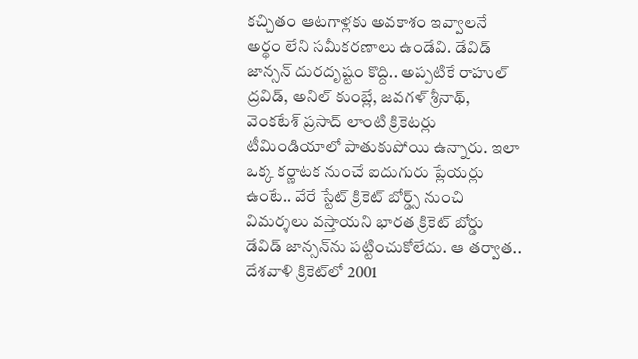కచ్చితం ఆటగాళ్లకు అవకాశం ఇవ్వాలనే అర్థం లేని సమీకరణాలు ఉండేవి. డేవిడ్‌ జాన్సన్‌ దురదృష్టం కొద్ది.. అప్పటికే రాహుల్‌ ద్రవిడ్‌, అనిల్‌ కుంబ్లే, జవగళ్‌ శ్రీనాథ్‌, వెంకటేశ్‌ ప్రసాద్‌ లాంటి క్రికెటర్లు టీమిండియాలో పాతుకుపోయి ఉన్నారు. ఇలా ఒక్క కర్ణాటక నుంచే ఐదుగురు ప్లేయర్లు ఉంటే.. వేరే స్టేట్‌ క్రికెట్‌ బోర్డ్స్‌ నుంచి విమర్శలు వస్తాయని భారత క్రికెట్‌ బోర్డు డేవిడ్‌ జాన్సన్‌ను పట్టించుకోలేదు. ఆ తర్వాత.. దేశవాళి క్రికెట్‌లో 2001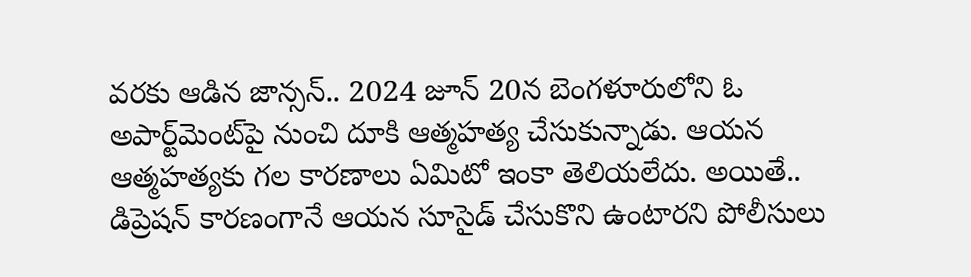వరకు ఆడిన జాన్సన్‌.. 2024 జూన్‌ 20న బెంగళూరులోని ఓ అపార్ట్‌మెంట్‌పై నుంచి దూకి ఆత్మహత్య చేసుకున్నాడు. ఆయన ఆత్మహత్యకు గల కారణాలు ఏమిటో ఇంకా తెలియలేదు. అయితే.. డిప్రెషన్‌ కారణంగానే ఆయన సూసైడ్‌ చేసుకొని ఉంటారని పోలీసులు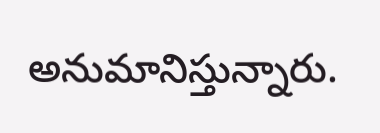అనుమానిస్తున్నారు.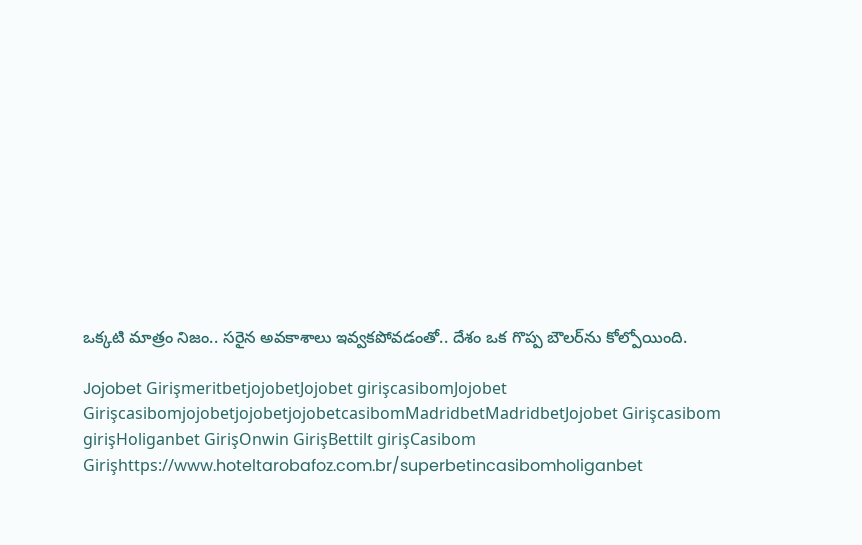ఒక్కటి మాత్రం నిజం.. సరైన అవకాశాలు ఇవ్వకపోవడంతో.. దేశం ఒక గొప్ప బౌలర్‌ను కోల్పోయింది.

Jojobet GirişmeritbetjojobetJojobet girişcasibomJojobet GirişcasibomjojobetjojobetjojobetcasibomMadridbetMadridbetJojobet Girişcasibom girişHoliganbet GirişOnwin GirişBettilt girişCasibom Girişhttps://www.hoteltarobafoz.com.br/superbetincasibomholiganbet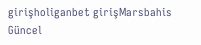girişholiganbet girişMarsbahis Güncel